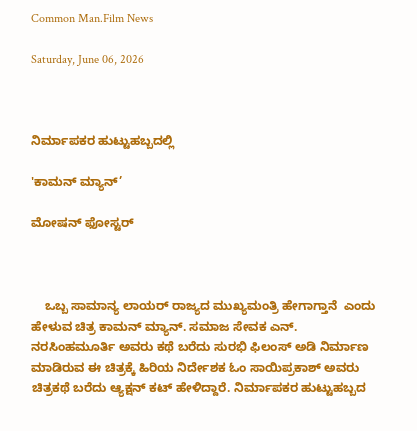Common Man.Film News

Saturday, June 06, 2026



ನಿರ್ಮಾಪಕರ ಹುಟ್ಟುಹಬ್ಬದಲ್ಲಿ

'ಕಾಮನ್ ಮ್ಯಾನ್’

ಮೋಷನ್ ಫೋಸ್ಟರ್



    ಒಬ್ಬ ಸಾಮಾನ್ಯ ಲಾಯರ್ ರಾಜ್ಯದ ಮುಖ್ಯಮಂತ್ರಿ ಹೇಗಾಗ್ತಾನೆ  ಎಂದು ಹೇಳುವ ಚಿತ್ರ ಕಾಮನ್ ಮ್ಯಾನ್. ಸಮಾಜ ಸೇವಕ ಎನ್. ನರಸಿಂಹಮೂರ್ತಿ ಅವರು ಕಥೆ ಬರೆದು ಸುರಭಿ ಫಿಲಂಸ್ ಅಡಿ‌ ನಿರ್ಮಾಣ ಮಾಡಿರುವ ಈ ಚಿತ್ರಕ್ಕೆ ಹಿರಿಯ ನಿರ್ದೇಶಕ ಓಂ ಸಾಯಿಪ್ರಕಾಶ್ ಅವರು  ಚಿತ್ರಕಥೆ ಬರೆದು ಆ್ಯಕ್ಷನ್ ಕಟ್ ಹೇಳಿದ್ದಾರೆ. ನಿರ್ಮಾಪಕರ ಹುಟ್ಟುಹಬ್ಬದ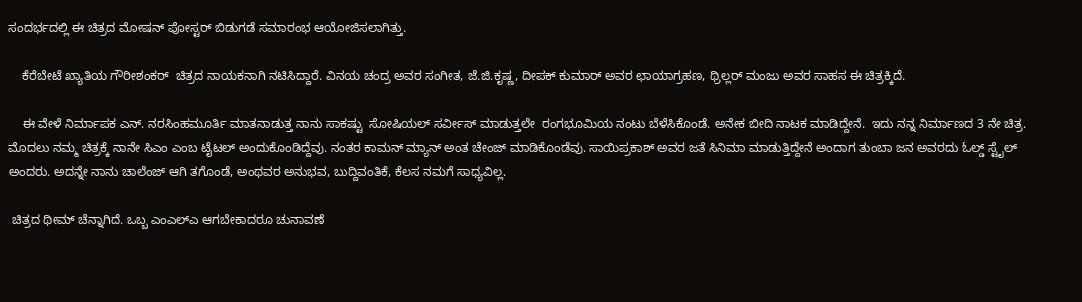ಸಂದರ್ಭದಲ್ಲಿ ಈ ಚಿತ್ರದ ಮೋಷನ್ ಪೋಸ್ಟರ್ ಬಿಡುಗಡೆ ಸಮಾರಂಭ ಆಯೋಜಿಸಲಾಗಿತ್ತು.

    ಕೆರೆಬೇಟೆ ಖ್ಯಾತಿಯ ಗೌರೀಶಂಕರ್  ಚಿತ್ರದ ನಾಯಕನಾಗಿ ನಟಿಸಿದ್ದಾರೆ. ವಿನಯ ಚಂದ್ರ ಅವರ ಸಂಗೀತ, ಜೆ‌.ಜಿ.ಕೃಷ್ಣ, ದೀಪಕ್ ಕುಮಾರ್ ಅವರ ಛಾಯಾಗ್ರಹಣ, ಥ್ರಿಲ್ಲರ್ ಮಂಜು ಅವರ ಸಾಹಸ ಈ ಚಿತ್ರಕ್ಕಿದೆ.

    ಈ ವೇಳೆ ನಿರ್ಮಾಪಕ ಎನ್. ನರಸಿಂಹಮೂರ್ತಿ ಮಾತನಾಡುತ್ತ ನಾನು ಸಾಕಷ್ಟು  ಸೋಷಿಯಲ್ ಸರ್ವೀಸ್ ಮಾಡುತ್ತಲೇ  ರಂಗಭೂಮಿಯ ನಂಟು ಬೆಳೆಸಿಕೊಂಡೆ. ಅನೇಕ ಬೀದಿ ನಾಟಕ ಮಾಡಿದ್ದೇನೆ.  ಇದು ನನ್ನ ನಿರ್ಮಾಣದ 3 ನೇ ಚಿತ್ರ. ಮೊದಲು ನಮ್ಮ ಚಿತ್ರಕ್ಕೆ ನಾನೇ ಸಿಎಂ ಎಂಬ ಟೈಟಲ್ ಅಂದುಕೊಂಡಿದ್ದೆವು. ನಂತರ ಕಾಮನ್ ಮ್ಯಾನ್ ಅಂತ ಚೇಂಜ್ ಮಾಡಿಕೊಂಡೆವು. ಸಾಯಿಪ್ರಕಾಶ್ ಅವರ ಜತೆ ಸಿನಿಮಾ ಮಾಡುತ್ತಿದ್ದೇನೆ ಅಂದಾಗ ತುಂಬಾ ಜನ ಅವರದು ಓಲ್ಡ್ ಸ್ಟೈಲ್ ಅಂದರು. ಅದನ್ನೇ ನಾನು ಚಾಲೆಂಜ್ ಆಗಿ ತಗೊಂಡೆ, ಅಂಥವರ ಅನುಭವ, ಬುದ್ದಿವಂತಿಕೆ, ಕೆಲಸ ನಮಗೆ ಸಾಧ್ಯವಿಲ್ಲ.

 ಚಿತ್ರದ ಥೀಮ್ ಚೆನ್ನಾಗಿದೆ. ಒಬ್ಬ ಎಂಎಲ್‌ಎ ಆಗಬೇಕಾದರೂ ಚುನಾವಣೆ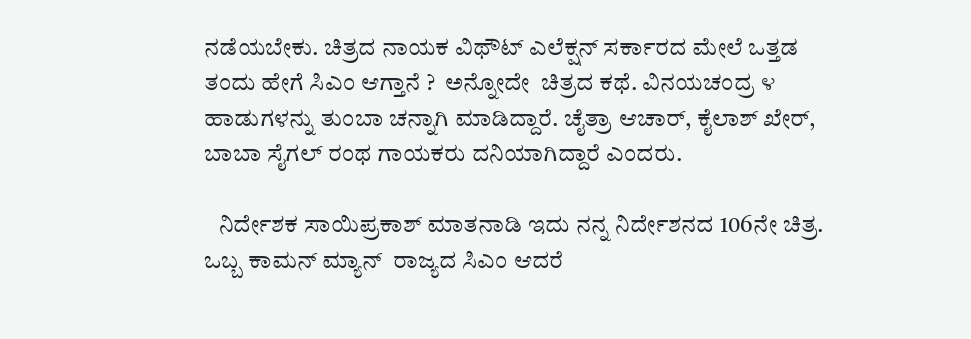ನಡೆಯಬೇಕು. ಚಿತ್ರದ ನಾಯಕ ವಿಥೌಟ್ ಎಲೆಕ್ಷನ್ ಸರ್ಕಾರದ ಮೇಲೆ ಒತ್ತಡ ತಂದು ಹೇಗೆ ಸಿಎಂ ಆಗ್ತಾನೆ ?  ಅನ್ನೋದೇ  ಚಿತ್ರದ ಕಥೆ. ವಿನಯಚಂದ್ರ ೪ ಹಾಡುಗಳನ್ನು ತುಂಬಾ ಚನ್ನಾಗಿ ಮಾಡಿದ್ದಾರೆ. ಚೈತ್ರಾ ಆಚಾರ್, ಕೈಲಾಶ್ ಖೇರ್, ಬಾಬಾ ಸೈಗಲ್ ರಂಥ ಗಾಯಕರು ದನಿಯಾಗಿದ್ದಾರೆ ಎಂದರು.

   ನಿರ್ದೇಶಕ ಸಾಯಿಪ್ರಕಾಶ್ ಮಾತನಾಡಿ ಇದು ನನ್ನ ನಿರ್ದೇಶನದ 106ನೇ ಚಿತ್ರ.  ಒಬ್ಬ ಕಾಮನ್ ಮ್ಯಾನ್  ರಾಜ್ಯದ ಸಿಎಂ ಆದರೆ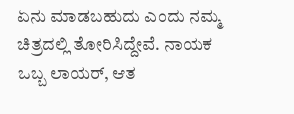ಏನು ಮಾಡಬಹುದು ಎಂದು ನಮ್ಮ ಚಿತ್ರದಲ್ಲಿ ತೋರಿಸಿದ್ದೇವೆ. ನಾಯಕ ಒಬ್ಬ ಲಾಯರ್, ಆತ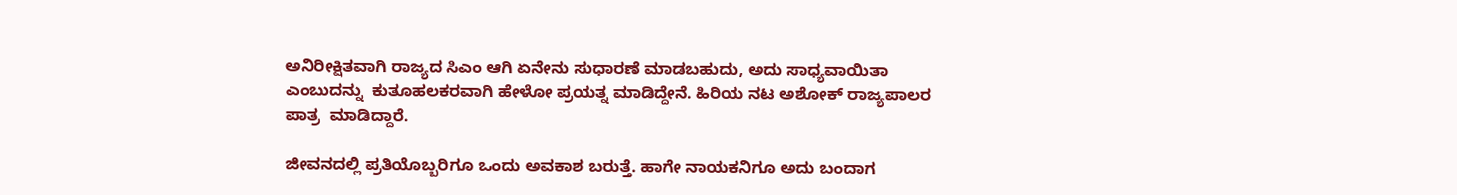ಅನಿರೀಕ್ಷಿತವಾಗಿ ರಾಜ್ಯದ ಸಿಎಂ ಆಗಿ ಏನೇನು ಸುಧಾರಣೆ ಮಾಡಬಹುದು, ಅದು ಸಾಧ್ಯವಾಯಿತಾ ಎಂಬುದನ್ನು  ಕುತೂಹಲಕರವಾಗಿ ಹೇಳೋ ಪ್ರಯತ್ನ ಮಾಡಿದ್ದೇನೆ. ಹಿರಿಯ ನಟ ಅಶೋಕ್ ರಾಜ್ಯಪಾಲರ ಪಾತ್ರ  ಮಾಡಿದ್ದಾರೆ.

ಜೀವನದಲ್ಲಿ ಪ್ರತಿಯೊಬ್ಬರಿಗೂ ಒಂದು ಅವಕಾಶ ಬರುತ್ತೆ. ಹಾಗೇ ನಾಯಕನಿಗೂ ಅದು ಬಂದಾಗ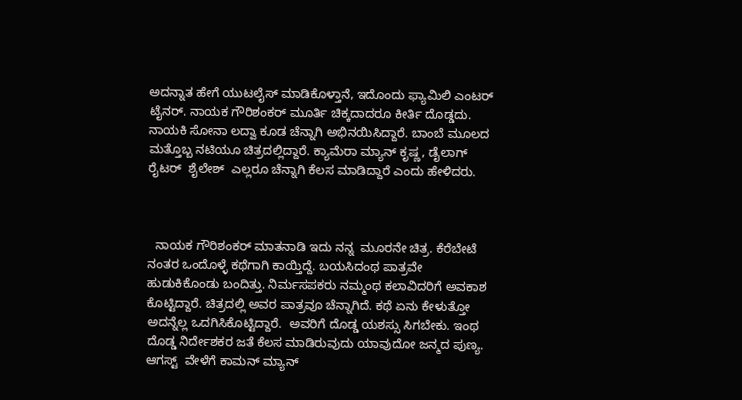ಅದನ್ನಾತ‌ ಹೇಗೆ ಯುಟಲೈಸ್ ಮಾಡಿಕೊಳ್ತಾನೆ, ಇದೊಂದು ಫ್ಯಾಮಿಲಿ ಎಂಟರ್ ಟೈನರ್. ನಾಯಕ ಗೌರಿಶಂಕರ್ ಮೂರ್ತಿ ಚಿಕ್ಕದಾದರೂ ಕೀರ್ತಿ ದೊಡ್ಡದು. ನಾಯಕಿ ಸೋನಾ ಲದ್ವಾ ಕೂಡ ಚೆನ್ನಾಗಿ ಅಭಿನಯಿಸಿದ್ದಾರೆ. ಬಾಂಬೆ ಮೂಲದ ಮತ್ತೊಬ್ಬ ನಟಿಯೂ ಚಿತ್ರದಲ್ಲಿದ್ದಾರೆ. ಕ್ಯಾಮೆರಾ ಮ್ಯಾನ್ ಕೃಷ್ಣ, ಡೈಲಾಗ್ ರೈಟರ್  ಶೈಲೇಶ್  ಎಲ್ಲರೂ ಚೆನ್ನಾಗಿ ಕೆಲಸ ಮಾಡಿದ್ದಾರೆ ಎಂದು ಹೇಳಿದರು.



  ನಾಯಕ ಗೌರಿಶಂಕರ್ ಮಾತನಾಡಿ ಇದು ನನ್ನ  ಮೂರನೇ ಚಿತ್ರ. ಕೆರೆಬೇಟೆ ನಂತರ ಒಂದೊಳ್ಳೆ ಕಥೆಗಾಗಿ ಕಾಯ್ತಿದ್ದೆ. ಬಯಸಿದಂಥ ಪಾತ್ರವೇ ಹುಡುಕಿಕೊಂಡು ಬಂದಿತ್ತು. ನಿರ್ಮಸಪಕರು ನಮ್ಮಂಥ ಕಲಾವಿದರಿಗೆ ಅವಕಾಶ ಕೊಟ್ಟಿದ್ದಾರೆ. ಚಿತ್ರದಲ್ಲಿ ಅವರ ಪಾತ್ರವೂ ಚೆನ್ನಾಗಿದೆ. ಕಥೆ ಏನು ಕೇಳುತ್ತೋ ಅದನ್ನೆಲ್ಲ ಒದಗಿಸಿಕೊಟ್ಟಿದ್ದಾರೆ.  ಅವರಿಗೆ ದೊಡ್ಡ ಯಶಸ್ಸು ಸಿಗಬೇಕು. ಇಂಥ ದೊಡ್ಡ ನಿರ್ದೇಶಕರ ಜತೆ ಕೆಲಸ ಮಾಡಿರುವುದು ಯಾವುದೋ ಜನ್ಮದ ಪುಣ್ಯ.  ಆಗಸ್ಟ್  ವೇಳೆಗೆ ಕಾಮನ್ ಮ್ಯಾನ್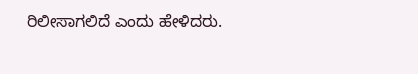ರಿಲೀಸಾಗಲಿದೆ ಎಂದು ಹೇಳಿದರು.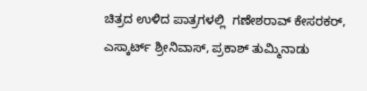ಚಿತ್ರದ ಉಳಿದ ಪಾತ್ರಗಳಲ್ಲಿ  ಗಣೇಶರಾವ್ ಕೇಸರಕರ್, ಎಸ್ಕಾರ್ಟ್ ಶ್ರೀನಿವಾಸ್, ಪ್ರಕಾಶ್ ತುಮ್ಮಿನಾಡು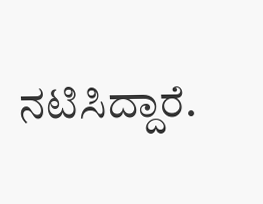ನಟಿಸಿದ್ದಾರೆ.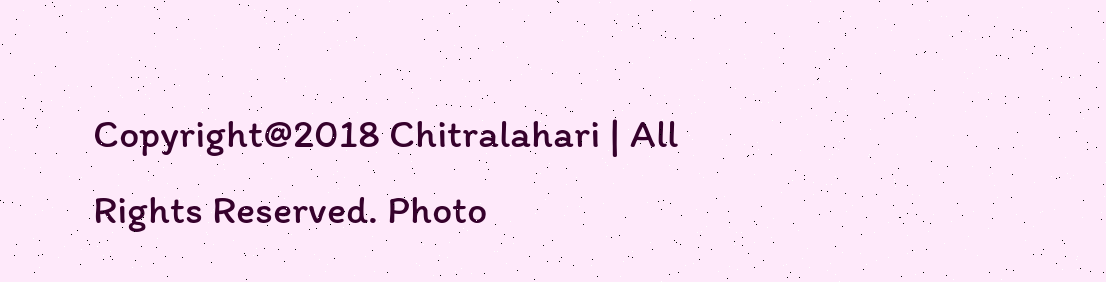Copyright@2018 Chitralahari | All Rights Reserved. Photo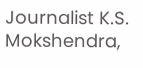Journalist K.S. Mokshendra,